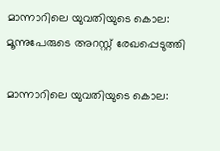മാന്നാറിലെ യുവതിയുടെ കൊല: മൂന്നുപേരുടെ അറസ്റ്റ് രേഖപ്പെടുത്തി

മാന്നാറിലെ യുവതിയുടെ കൊല: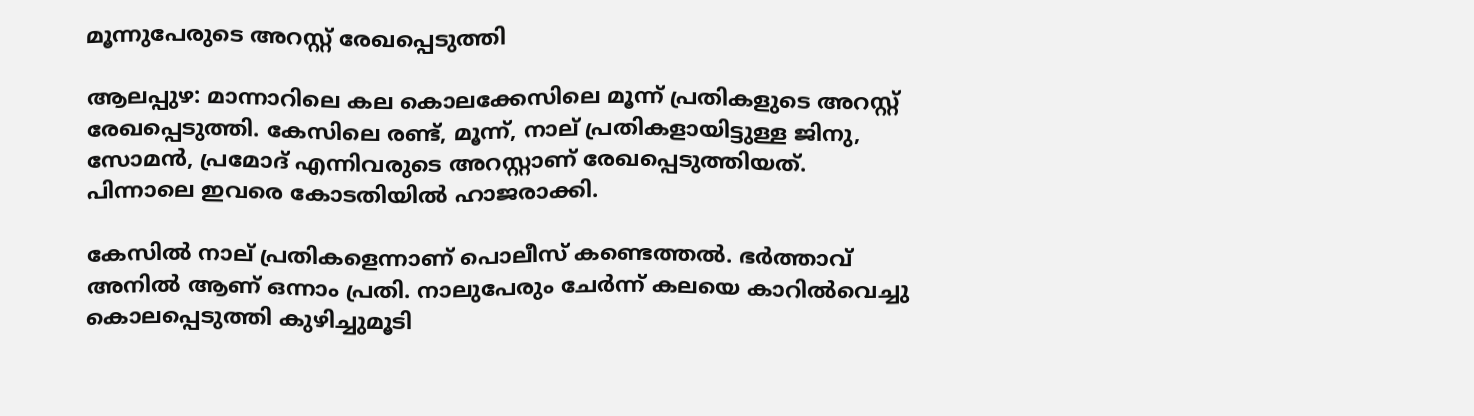മൂന്നുപേരുടെ അറസ്റ്റ് രേഖപ്പെടുത്തി

ആലപ്പുഴ: മാന്നാറിലെ കല കൊലക്കേസിലെ മൂന്ന് പ്രതികളുടെ അറസ്റ്റ് രേഖപ്പെടുത്തി. കേസിലെ രണ്ട്, മൂന്ന്, നാല് പ്രതികളായിട്ടുള്ള ജിനു, സോമൻ, പ്രമോദ് എന്നിവരുടെ അറസ്റ്റാണ് രേഖപ്പെടുത്തിയത്. പിന്നാലെ ഇവരെ കോടതിയില്‍ ഹാജരാക്കി.

കേസിൽ നാല് പ്രതികളെന്നാണ് പൊലീസ് കണ്ടെത്തൽ. ഭർത്താവ് അനിൽ ആണ് ഒന്നാം പ്രതി. നാലുപേരും ചേർന്ന് കലയെ കാറിൽവെച്ചു കൊലപ്പെടുത്തി കുഴിച്ചുമൂടി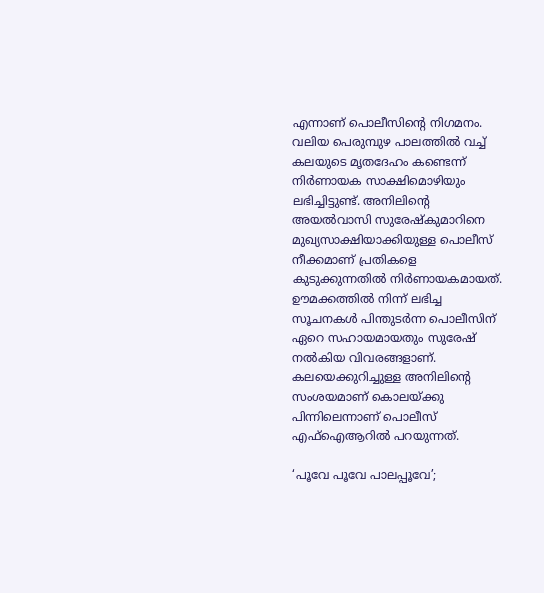എന്നാണ് പൊലീസിന്‍റെ നിഗമനം. വലിയ പെരുമ്പുഴ പാലത്തിൽ വച്ച് കലയുടെ മൃതദേഹം കണ്ടെന്ന് നിർണായക സാക്ഷിമൊഴിയും ലഭിച്ചിട്ടുണ്ട്. അനിലിന്റെ അയൽവാസി സുരേഷ്കുമാറിനെ മുഖ്യസാക്ഷിയാക്കിയുള്ള പൊലീസ് നീക്കമാണ് പ്രതികളെ കുടുക്കുന്നതിൽ നിർണായകമായത്. ഊമക്കത്തിൽ നിന്ന് ലഭിച്ച സൂചനകൾ പിന്തുടർന്ന പൊലീസിന് ഏറെ സഹായമായതും സുരേഷ് നൽകിയ വിവരങ്ങളാണ്. കലയെക്കുറിച്ചുള്ള അനിലിന്‍റെ സംശയമാണ് കൊലയ്ക്കു പിന്നിലെന്നാണ് പൊലീസ് എഫ്ഐആറിൽ പറയുന്നത്.

‘പൂവേ പൂവേ പാലപ്പൂവേ’;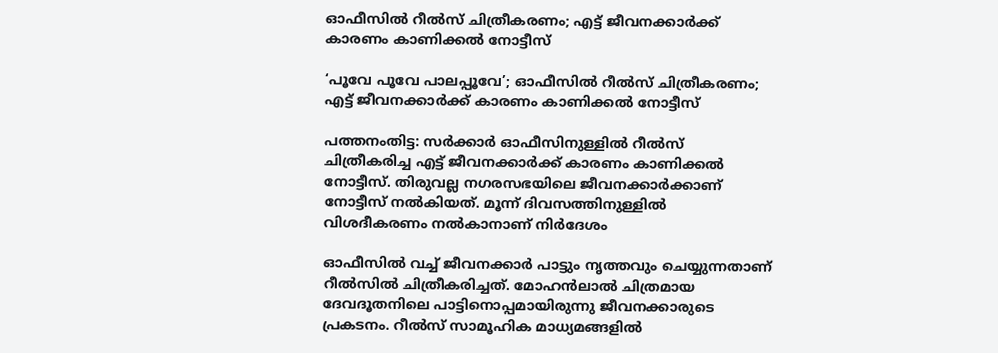ഓഫീസില്‍ റീല്‍സ് ചിത്രീകരണം; എട്ട് ജീവനക്കാര്‍ക്ക് കാരണം കാണിക്കല്‍ നോട്ടീസ്

‘പൂവേ പൂവേ പാലപ്പൂവേ’; ഓഫീസില്‍ റീല്‍സ് ചിത്രീകരണം; എട്ട് ജീവനക്കാര്‍ക്ക് കാരണം കാണിക്കല്‍ നോട്ടീസ്

പത്തനംതിട്ട: സര്‍ക്കാര്‍ ഓഫീസിനുള്ളില്‍ റീല്‍സ് ചിത്രീകരിച്ച എട്ട് ജീവനക്കാര്‍ക്ക് കാരണം കാണിക്കല്‍ നോട്ടീസ്. തിരുവല്ല നഗരസഭയിലെ ജീവനക്കാര്‍ക്കാണ് നോട്ടീസ് നല്‍കിയത്. മൂന്ന് ദിവസത്തിനുള്ളില്‍ വിശദീകരണം നല്‍കാനാണ് നിര്‍ദേശം

ഓഫീസില്‍ വച്ച് ജീവനക്കാര്‍ പാട്ടും നൃത്തവും ചെയ്യുന്നതാണ് റീല്‍സില്‍ ചിത്രീകരിച്ചത്. മോഹന്‍ലാല്‍ ചിത്രമായ ദേവദൂതനിലെ പാട്ടിനൊപ്പമായിരുന്നു ജീവനക്കാരുടെ പ്രകടനം. റീല്‍സ് സാമൂഹിക മാധ്യമങ്ങളില്‍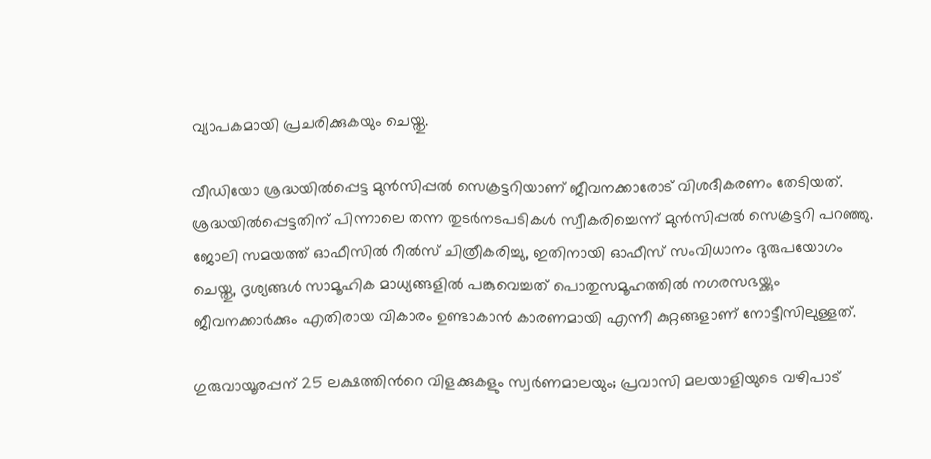വ്യാപകമായി പ്രചരിക്കുകയും ചെയ്തു.

വീഡിയോ ശ്രദ്ധയില്‍പ്പെട്ട മുന്‍സിപ്പല്‍ സെക്രട്ടറിയാണ് ജീവനക്കാരോട് വിശദീകരണം തേടിയത്. ശ്രദ്ധയില്‍പ്പെട്ടതിന് പിന്നാലെ തന്ന തുടര്‍നടപടികള്‍ സ്വീകരിച്ചെന്ന് മുന്‍സിപ്പല്‍ സെക്രട്ടറി പറഞ്ഞു. ജോലി സമയത്ത് ഓഫീസില്‍ റീല്‍സ് ചിത്രീകരിച്ചു, ഇതിനായി ഓഫീസ് സംവിധാനം ദുരുപയോഗം ചെയ്തു, ദൃശ്യങ്ങള്‍ സാമൂഹിക മാധ്യങ്ങളില്‍ പങ്കുവെച്ചത് പൊതുസമൂഹത്തില്‍ നഗരസഭയ്ക്കും ജീവനക്കാര്‍ക്കും എതിരായ വികാരം ഉണ്ടാകാന്‍ കാരണമായി എന്നീ കുറ്റങ്ങളാണ് നോട്ടീസിലുള്ളത്.

ഗുരുവായൂരപ്പന് 25 ലക്ഷത്തിന്‍റെ വിളക്കുകളും സ്വര്‍ണമാലയും; പ്രവാസി മലയാളിയുടെ വഴിപാട്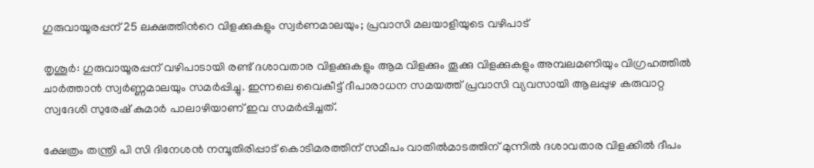ഗുരുവായൂരപ്പന് 25 ലക്ഷത്തിന്‍റെ വിളക്കുകളും സ്വര്‍ണമാലയും; പ്രവാസി മലയാളിയുടെ വഴിപാട്

തൃശൂര്‍: ഗുരുവായൂരപ്പന് വഴിപാടായി രണ്ട് ദശാവതാര വിളക്കുകളും ആമ വിളക്കും തൂക്കു വിളക്കുകളും അമ്പലമണിയും വിഗ്രഹത്തില്‍ ചാര്‍ത്താന്‍ സ്വര്‍ണ്ണമാലയും സമര്‍പ്പിച്ചു. ഇന്നലെ വൈകീട്ട് ദീപാരാധന സമയത്ത് പ്രവാസി വ്യവസായി ആലപ്പുഴ കരുവാറ്റ സ്വദേശി സുരേഷ് കുമാര്‍ പാലാഴിയാണ് ഇവ സമര്‍പ്പിച്ചത്.

ക്ഷേത്രം തന്ത്രി പി സി ദിനേശന്‍ നമ്പൂതിരിപ്പാട് കൊടിമരത്തിന് സമീപം വാതില്‍മാടത്തിന് മുന്നില്‍ ദശാവതാര വിളക്കില്‍ ദീപം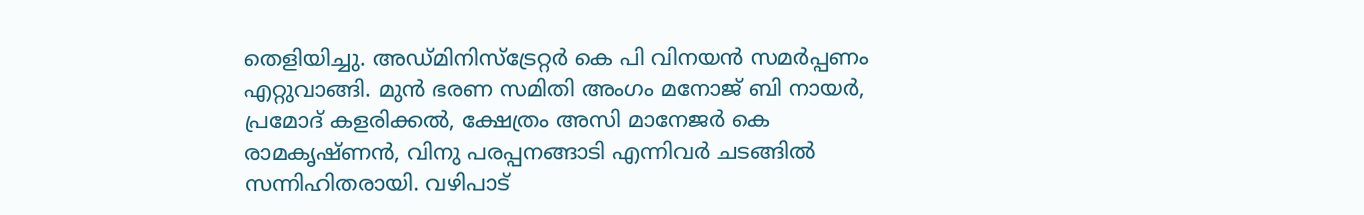തെളിയിച്ചു. അഡ്മിനിസ്‌ട്രേറ്റര്‍ കെ പി വിനയന്‍ സമര്‍പ്പണം എറ്റുവാങ്ങി. മുന്‍ ഭരണ സമിതി അംഗം മനോജ് ബി നായര്‍, പ്രമോദ് കളരിക്കല്‍, ക്ഷേത്രം അസി മാനേജര്‍ കെ രാമകൃഷ്ണന്‍, വിനു പരപ്പനങ്ങാടി എന്നിവര്‍ ചടങ്ങില്‍ സന്നിഹിതരായി. വഴിപാട്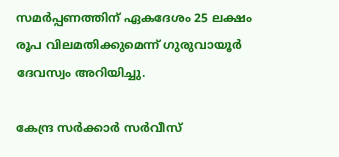സമര്‍പ്പണത്തിന് ഏകദേശം 25 ലക്ഷം രൂപ വിലമതിക്കുമെന്ന് ഗുരുവായൂര്‍ ദേവസ്വം അറിയിച്ചു.

കേന്ദ്ര സർക്കാർ സർവീസ്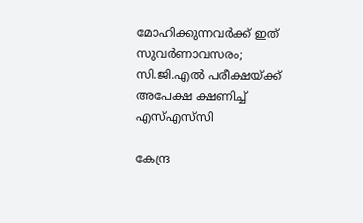മോഹിക്കുന്നവർക്ക് ഇത് സുവർണാവസരം; സി.ജി.എൽ പരീക്ഷയ്‌ക്ക് അപേക്ഷ ക്ഷണിച്ച് എസ്എസ്‌സി

കേന്ദ്ര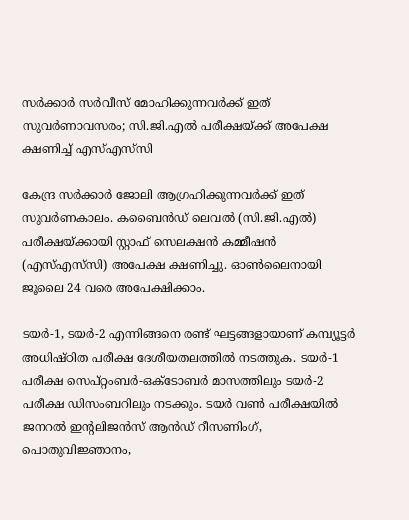സർക്കാർ സർവീസ് മോഹിക്കുന്നവർക്ക് ഇത് സുവർണാവസരം; സി.ജി.എൽ പരീക്ഷയ്‌ക്ക് അപേക്ഷ ക്ഷണിച്ച് എസ്എസ്‌സി

കേന്ദ്ര സർക്കാർ ജോലി ആഗ്രഹിക്കുന്നവർക്ക് ഇത് സുവർണകാലം. കബൈൻഡ് ലെവൽ (സി.ജി.എൽ) പരീക്ഷയ്‌ക്കായി സ്റ്റാഫ് സെലക്ഷൻ കമ്മീഷൻ (എസ്എസ്‌സി) അപേക്ഷ ക്ഷണിച്ചു. ഓൺലൈനായി ജൂലൈ 24 വരെ അപേക്ഷിക്കാം.

ടയർ-1, ടയർ-2 എന്നിങ്ങനെ രണ്ട് ഘട്ടങ്ങളായാണ് കമ്പ്യൂട്ടർ അധിഷ്ഠിത പരീക്ഷ ദേശീയതലത്തിൽ നടത്തുക. ടയർ-1 പരീക്ഷ സെപ്റ്റംബർ-ഒക്ടോബർ മാസത്തിലും ടയർ-2 പരീക്ഷ ഡിസംബറിലും നടക്കും. ടയർ വൺ പരീക്ഷയിൽ ജനറൽ ഇന്റലിജൻസ് ആൻഡ് റീസണിംഗ്, പൊതുവിജ്ഞാനം,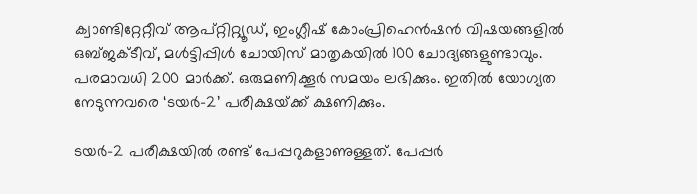ക്വാണ്ടിറ്റേറ്റീവ് ആപ്റ്റിറ്റ്യൂഡ്, ഇംഗ്ലീഷ് കോംപ്രിഹെൻഷൻ വിഷയങ്ങളിൽ ഒബ്ജക്ടീവ്, മൾട്ടിപ്പിൾ ചോയിസ് മാതൃകയിൽ 100 ചോദ്യങ്ങളുണ്ടാവും. പരമാവധി 200 മാർക്ക്. ഒരുമണിക്കൂർ സമയം ലഭിക്കും. ഇതിൽ യോഗ്യത നേടുന്നവരെ ‘ടയർ-2’ പരീക്ഷയ്‌ക്ക് ക്ഷണിക്കും.

ടയർ-2 പരീക്ഷയിൽ രണ്ട് പേപ്പറുകളാണുള്ളത്. പേപ്പർ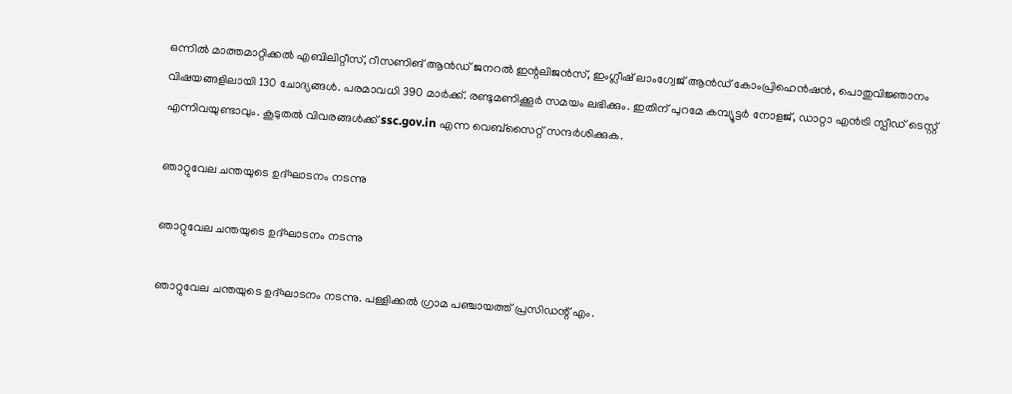ഒന്നിൽ മാത്തമാറ്റിക്കൽ എബിലിറ്റീസ്, റീസണിങ് ആൻഡ് ജനറൽ ഇന്റലിജൻസ്, ഇംഗ്ലീഷ് ലാംഗ്വേജ് ആൻഡ് കോംപ്രിഹെൻഷൻ, പൊതുവിജ്ഞാനം വിഷയങ്ങളിലായി 130 ചോദ്യങ്ങൾ. പരമാവധി 390 മാർക്ക്. രണ്ടുമണിക്കൂർ സമയം ലഭിക്കും. ഇതിന് പുറമേ കമ്പ്യൂട്ടർ നോളജ്, ഡാറ്റാ എൻട്രി സ്പീഡ് ടെസ്റ്റ് എന്നിവയുണ്ടാവും. കൂടുതൽ വിവരങ്ങൾക്ക് ssc.gov.in എന്ന വെബ്സൈറ്റ് സന്ദർശിക്കുക.

ഞാറ്റുവേല ചന്തയുടെ ഉദ്ഘാടനം നടന്നു

ഞാറ്റുവേല ചന്തയുടെ ഉദ്ഘാടനം നടന്നു

ഞാറ്റുവേല ചന്തയുടെ ഉദ്ഘാടനം നടന്നു. പള്ളിക്കൽ ഗ്രാമ പഞ്ചായത്ത്‌ പ്രസിഡന്റ്‌ എം.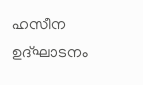ഹസീന ഉദ്ഘാടനം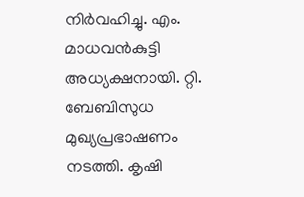നിർവഹിച്ചു. എം. മാധവൻകുട്ടി അധ്യക്ഷനായി. റ്റി. ബേബിസുധ
മുഖ്യപ്രഭാഷണം നടത്തി. കൃഷി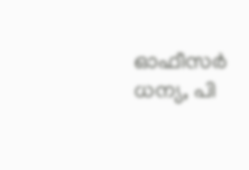ഓഫീസർ ധന്യ, പി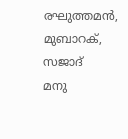രഘുത്തമൻ, മുബാറക്, സജാദ്
മനു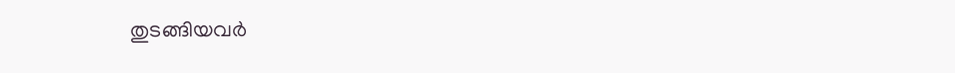തുടങ്ങിയവർ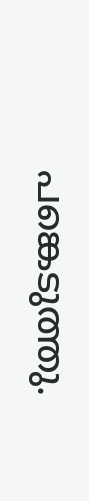പങ്കെടുത്തു.